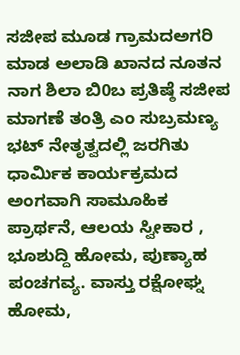ಸಜೀಪ ಮೂಡ ಗ್ರಾಮದಅಗರಿ ಮಾಡ ಅಲಾಡಿ ಖಾನದ ನೂತನ ನಾಗ ಶಿಲಾ ಬಿ0ಬ ಪ್ರತಿಷ್ಠೆ ಸಜೀಪ ಮಾಗಣೆ ತಂತ್ರಿ ಎಂ ಸುಬ್ರಮಣ್ಯ ಭಟ್ ನೇತೃತ್ವದಲ್ಲಿ ಜರಗಿತು ಧಾರ್ಮಿಕ ಕಾರ್ಯಕ್ರಮದ ಅಂಗವಾಗಿ ಸಾಮೂಹಿಕ ಪ್ರಾರ್ಥನೆ, ಆಲಯ ಸ್ವೀಕಾರ , ಭೂಶುದ್ದಿ ಹೋಮ, ಪುಣ್ಯಾಹ ಪಂಚಗವ್ಯ. ವಾಸ್ತು ರಕ್ಷೋಘ್ನ ಹೋಮ,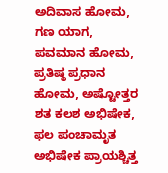ಅದಿವಾಸ ಹೋಮ, ಗಣ ಯಾಗ, ಪವಮಾನ ಹೋಮ, ಪ್ರತಿಷ್ಠ ಪ್ರಧಾನ ಹೋಮ, ಅಷ್ಟೋತ್ತರ ಶತ ಕಲಶ ಅಭಿಷೇಕ, ಫಲ ಪಂಚಾಮೃತ ಅಭಿಷೇಕ ಪ್ರಾಯಶ್ಚಿತ್ತ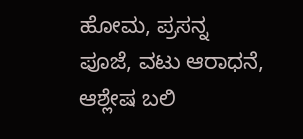ಹೋಮ, ಪ್ರಸನ್ನ ಪೂಜೆ, ವಟು ಆರಾಧನೆ, ಆಶ್ಲೇಷ ಬಲಿ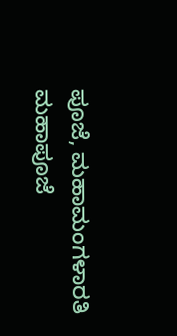ಪೂಜೆ, ಮಹಾಮಂಗಳಾರತಿ ಮಹಾಪೂಜೆ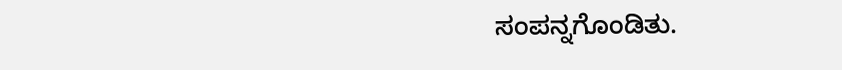ಸಂಪನ್ನಗೊಂಡಿತು.